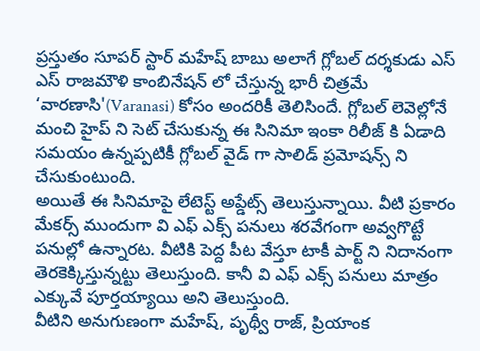ప్రస్తుతం సూపర్ స్టార్ మహేష్ బాబు అలాగే గ్లోబల్ దర్శకుడు ఎస్ ఎస్ రాజమౌళి కాంబినేషన్ లో చేస్తున్న భారీ చిత్రమే ‘వారణాసి'(Varanasi) కోసం అందరికీ తెలిసిందే. గ్లోబల్ లెవెల్లోనే మంచి హైప్ ని సెట్ చేసుకున్న ఈ సినిమా ఇంకా రిలీజ్ కి ఏడాది సమయం ఉన్నప్పటికీ గ్లోబల్ వైడ్ గా సాలిడ్ ప్రమోషన్స్ ని చేసుకుంటుంది.
అయితే ఈ సినిమాపై లేటెస్ట్ అప్డేట్స్ తెలుస్తున్నాయి. వీటి ప్రకారం మేకర్స్ ముందుగా వి ఎఫ్ ఎక్స్ పనులు శరవేగంగా అవ్వగొట్టే పనుల్లో ఉన్నారట. వీటికి పెద్ద పీట వేస్తూ టాకీ పార్ట్ ని నిదానంగా తెరకెక్కిస్తున్నట్టు తెలుస్తుంది. కానీ వి ఎఫ్ ఎక్స్ పనులు మాత్రం ఎక్కువే పూర్తయ్యాయి అని తెలుస్తుంది.
వీటిని అనుగుణంగా మహేష్, పృథ్వీ రాజ్, ప్రియాంక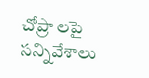చోప్రా లపై సన్నివేశాలు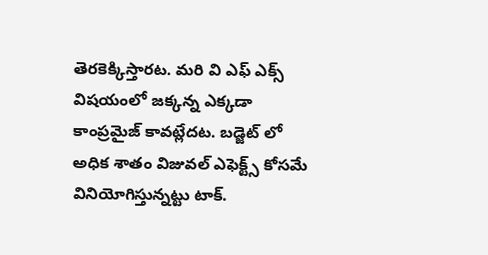తెరకెక్కిస్తారట. మరి వి ఎఫ్ ఎక్స్ విషయంలో జక్కన్న ఎక్కడా కాంప్రమైజ్ కావట్లేదట. బడ్జెట్ లో అధిక శాతం విజువల్ ఎఫెక్ట్స్ కోసమే వినియోగిస్తున్నట్టు టాక్.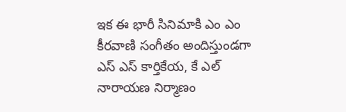ఇక ఈ భారీ సినిమాకి ఎం ఎం కీరవాణి సంగీతం అందిస్తుండగా ఎస్ ఎస్ కార్తికేయ, కే ఎల్ నారాయణ నిర్మాణం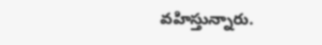వహిస్తున్నారు.